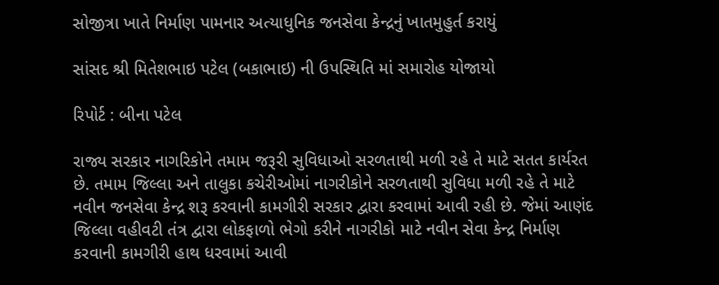સોજીત્રા ખાતે નિર્માણ પામનાર અત્યાધુનિક જનસેવા કેન્દ્રનું ખાતમુહુર્ત કરાયું

સાંસદ શ્રી મિતેશભાઇ પટેલ (બકાભાઇ) ની ઉપસ્થિતિ માં સમારોહ યોજાયો

રિપોર્ટ : બીના પટેલ

રાજ્ય સરકાર નાગરિકોને તમામ જરૂરી સુવિધાઓ સરળતાથી મળી રહે તે માટે સતત કાર્યરત છે. તમામ જિલ્લા અને તાલુકા કચેરીઓમાં નાગરીકોને સરળતાથી સુવિધા મળી રહે તે માટે નવીન જનસેવા કેન્દ્ર શરૂ કરવાની કામગીરી સરકાર દ્વારા કરવામાં આવી રહી છે. જેમાં આણંદ જિલ્લા વહીવટી તંત્ર દ્વારા લોકફાળો ભેગો કરીને નાગરીકો માટે નવીન સેવા કેન્દ્ર નિર્માણ કરવાની કામગીરી હાથ ધરવામાં આવી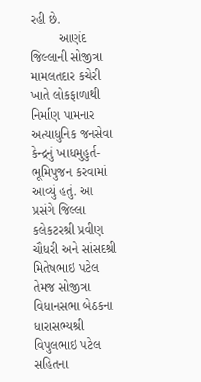રહી છે.
        આણંદ જિલ્લાની સોજીત્રા મામલતદાર કચેરી ખાતે લોકફાળાથી નિર્માણ પામનાર અત્યાધુનિક જનસેવા કેન્દ્રનું ખાધમુહુર્ત- ભૂમિપુજન કરવામાં આવ્યું હતું. આ પ્રસંગે જિલ્લા કલેકટરશ્રી પ્રવીણ ચૌધરી અને સાંસદશ્રી મિતેષભાઇ પટેલ તેમજ સોજીત્રા વિધાનસભા બેઠકના ધારાસભ્યશ્રી વિપુલભાઇ પટેલ સહિતના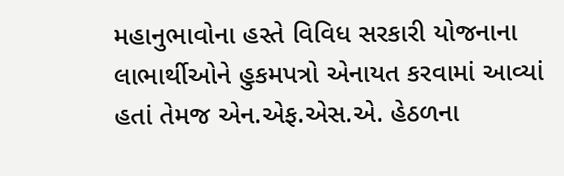મહાનુભાવોના હસ્તે વિવિધ સરકારી યોજનાના લાભાર્થીઓને હુકમપત્રો એનાયત કરવામાં આવ્યાં હતાં તેમજ એન.એફ.એસ.એ. હેઠળના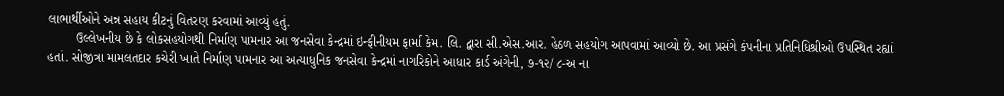લાભાર્થીઓને અન્ન સહાય કીટનું વિતરણ કરવામાં આવ્યું હતું.
        ઉલ્લેખનીય છે કે લોકસહયોગથી નિર્માણ પામનાર આ જનસેવા કેન્દ્રમાં ઇન્ફીનીયમ ફાર્મા કેમ. લિ. દ્વારા સી.એસ.આર. હેઠળ સહયોગ આપવામાં આવ્યો છે. આ પ્રસંગે કંપનીના પ્રતિનિધિશ્રીઓ ઉપસ્થિત રહ્યાં હતાં. સોજીત્રા મામલતદાર કચેરી ખાતે નિર્માણ પામનાર આ અત્યાધુનિક જનસેવા કેન્દ્રમાં નાગરિકોને આધાર કાર્ડ અંગેની, ૭-૧૨/ ૮-અ ના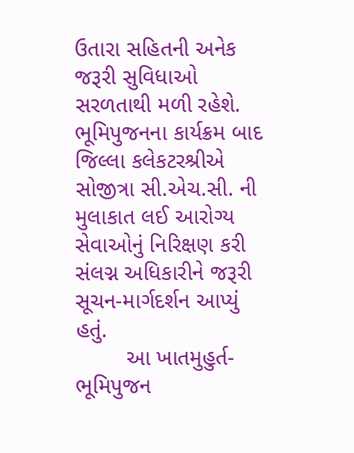ઉતારા સહિતની અનેક જરૂરી સુવિધાઓ સરળતાથી મળી રહેશે.
ભૂમિપુજનના કાર્યક્રમ બાદ જિલ્લા કલેકટરશ્રીએ સોજીત્રા સી.એચ.સી. ની મુલાકાત લઈ આરોગ્ય સેવાઓનું નિરિક્ષણ કરી સંલગ્ન અધિકારીને જરૂરી સૂચન-માર્ગદર્શન આપ્યું હતું.
        આ ખાતમુહુર્ત-ભૂમિપુજન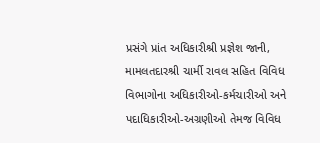પ્રસંગે પ્રાંત અધિકારીશ્રી પ્રજ્ઞેશ જાની, મામલતદારશ્રી ચાર્મી રાવલ સહિત વિવિધ વિભાગોના અધિકારીઓ-કર્મચારીઓ અને પદાધિકારીઓ-અગ્રણીઓ તેમજ વિવિધ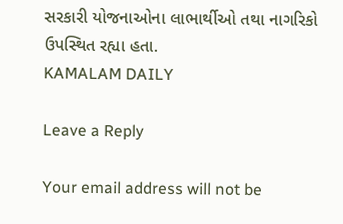સરકારી યોજનાઓના લાભાર્થીઓ તથા નાગરિકો ઉપસ્થિત રહ્યા હતા.
KAMALAM DAILY

Leave a Reply

Your email address will not be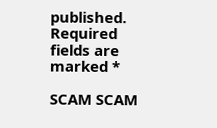published. Required fields are marked *

SCAM SCAM